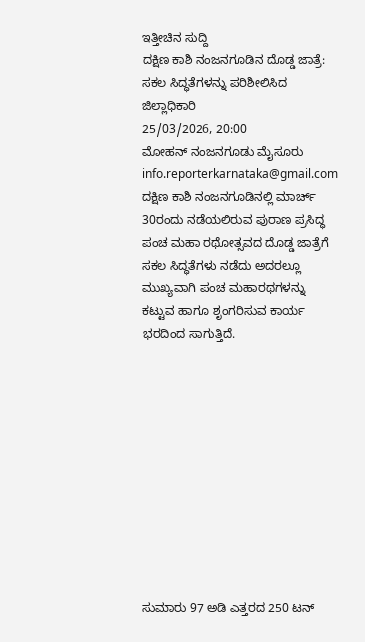ಇತ್ತೀಚಿನ ಸುದ್ದಿ
ದಕ್ಷಿಣ ಕಾಶಿ ನಂಜನಗೂಡಿನ ದೊಡ್ಡ ಜಾತ್ರೆ: ಸಕಲ ಸಿದ್ಧತೆಗಳನ್ನು ಪರಿಶೀಲಿಸಿದ ಜಿಲ್ಲಾಧಿಕಾರಿ
25/03/2026, 20:00
ಮೋಹನ್ ನಂಜನಗೂಡು ಮೈಸೂರು
info.reporterkarnataka@gmail.com
ದಕ್ಷಿಣ ಕಾಶಿ ನಂಜನಗೂಡಿನಲ್ಲಿ ಮಾರ್ಚ್ 30ರಂದು ನಡೆಯಲಿರುವ ಪುರಾಣ ಪ್ರಸಿದ್ಧ ಪಂಚ ಮಹಾ ರಥೋತ್ಸವದ ದೊಡ್ಡ ಜಾತ್ರೆಗೆ ಸಕಲ ಸಿದ್ಧತೆಗಳು ನಡೆದು ಅದರಲ್ಲೂ ಮುಖ್ಯವಾಗಿ ಪಂಚ ಮಹಾರಥಗಳನ್ನು ಕಟ್ಟುವ ಹಾಗೂ ಶೃಂಗರಿಸುವ ಕಾರ್ಯ ಭರದಿಂದ ಸಾಗುತ್ತಿದೆ.











ಸುಮಾರು 97 ಅಡಿ ಎತ್ತರದ 250 ಟನ್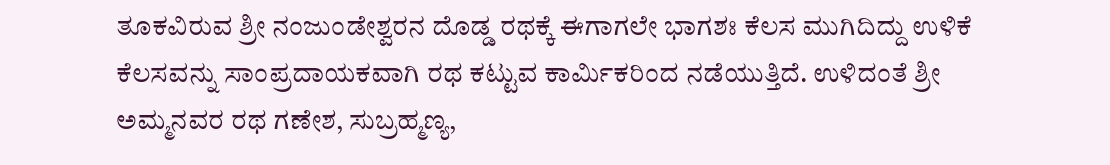ತೂಕವಿರುವ ಶ್ರೀ ನಂಜುಂಡೇಶ್ವರನ ದೊಡ್ಡ ರಥಕ್ಕೆ ಈಗಾಗಲೇ ಭಾಗಶಃ ಕೆಲಸ ಮುಗಿದಿದ್ದು ಉಳಿಕೆ ಕೆಲಸವನ್ನು ಸಾಂಪ್ರದಾಯಕವಾಗಿ ರಥ ಕಟ್ಟುವ ಕಾರ್ಮಿಕರಿಂದ ನಡೆಯುತ್ತಿದೆ. ಉಳಿದಂತೆ ಶ್ರೀ ಅಮ್ಮನವರ ರಥ ಗಣೇಶ, ಸುಬ್ರಹ್ಮಣ್ಯ,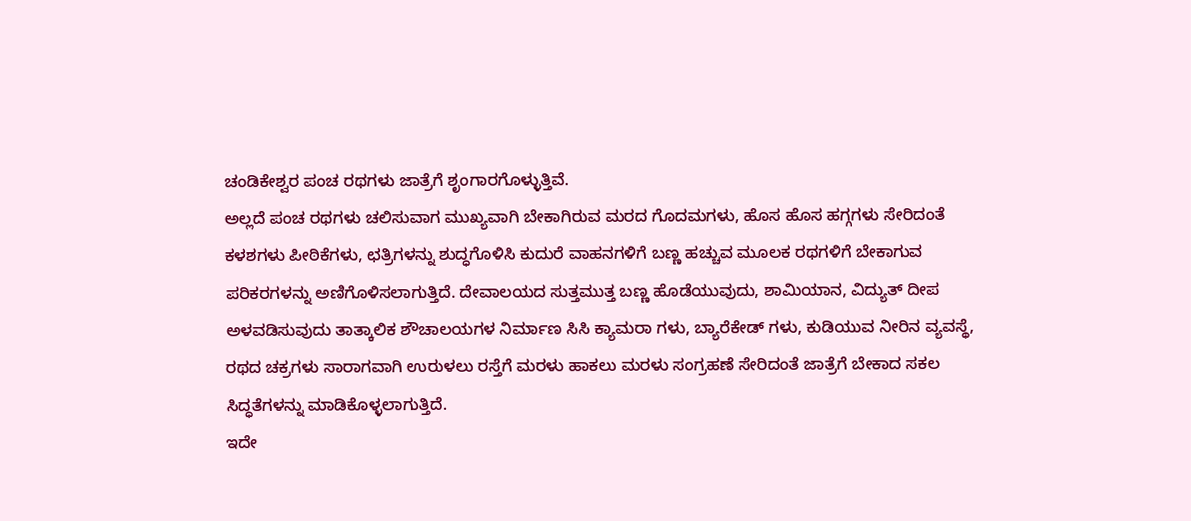ಚಂಡಿಕೇಶ್ವರ ಪಂಚ ರಥಗಳು ಜಾತ್ರೆಗೆ ಶೃಂಗಾರಗೊಳ್ಳುತ್ತಿವೆ.
ಅಲ್ಲದೆ ಪಂಚ ರಥಗಳು ಚಲಿಸುವಾಗ ಮುಖ್ಯವಾಗಿ ಬೇಕಾಗಿರುವ ಮರದ ಗೊದಮಗಳು, ಹೊಸ ಹೊಸ ಹಗ್ಗಗಳು ಸೇರಿದಂತೆ ಕಳಶಗಳು ಪೀಠಿಕೆಗಳು, ಛತ್ರಿಗಳನ್ನು ಶುದ್ಧಗೊಳಿಸಿ ಕುದುರೆ ವಾಹನಗಳಿಗೆ ಬಣ್ಣ ಹಚ್ಚುವ ಮೂಲಕ ರಥಗಳಿಗೆ ಬೇಕಾಗುವ ಪರಿಕರಗಳನ್ನು ಅಣಿಗೊಳಿಸಲಾಗುತ್ತಿದೆ. ದೇವಾಲಯದ ಸುತ್ತಮುತ್ತ ಬಣ್ಣ ಹೊಡೆಯುವುದು, ಶಾಮಿಯಾನ, ವಿದ್ಯುತ್ ದೀಪ ಅಳವಡಿಸುವುದು ತಾತ್ಕಾಲಿಕ ಶೌಚಾಲಯಗಳ ನಿರ್ಮಾಣ ಸಿಸಿ ಕ್ಯಾಮರಾ ಗಳು, ಬ್ಯಾರೆಕೇಡ್ ಗಳು, ಕುಡಿಯುವ ನೀರಿನ ವ್ಯವಸ್ಥೆ, ರಥದ ಚಕ್ರಗಳು ಸಾರಾಗವಾಗಿ ಉರುಳಲು ರಸ್ತೆಗೆ ಮರಳು ಹಾಕಲು ಮರಳು ಸಂಗ್ರಹಣೆ ಸೇರಿದಂತೆ ಜಾತ್ರೆಗೆ ಬೇಕಾದ ಸಕಲ ಸಿದ್ಧತೆಗಳನ್ನು ಮಾಡಿಕೊಳ್ಳಲಾಗುತ್ತಿದೆ.
ಇದೇ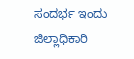ಸಂದರ್ಭ ಇಂದು ಜಿಲ್ಲಾಧಿಕಾರಿ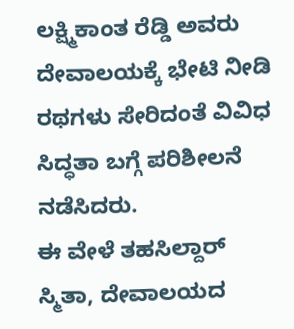ಲಕ್ಷ್ಮಿಕಾಂತ ರೆಡ್ಡಿ ಅವರು ದೇವಾಲಯಕ್ಕೆ ಭೇಟಿ ನೀಡಿ ರಥಗಳು ಸೇರಿದಂತೆ ವಿವಿಧ ಸಿದ್ಧತಾ ಬಗ್ಗೆ ಪರಿಶೀಲನೆ ನಡೆಸಿದರು.
ಈ ವೇಳೆ ತಹಸಿಲ್ದಾರ್ ಸ್ಮಿತಾ, ದೇವಾಲಯದ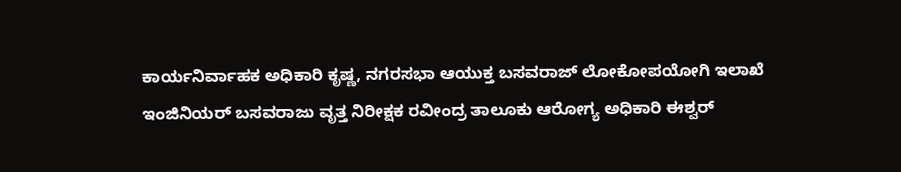ಕಾರ್ಯನಿರ್ವಾಹಕ ಅಧಿಕಾರಿ ಕೃಷ್ಣ, ನಗರಸಭಾ ಆಯುಕ್ತ ಬಸವರಾಜ್ ಲೋಕೋಪಯೋಗಿ ಇಲಾಖೆ ಇಂಜಿನಿಯರ್ ಬಸವರಾಜು ವೃತ್ತ ನಿರೀಕ್ಷಕ ರವೀಂದ್ರ ತಾಲೂಕು ಆರೋಗ್ಯ ಅಧಿಕಾರಿ ಈಶ್ವರ್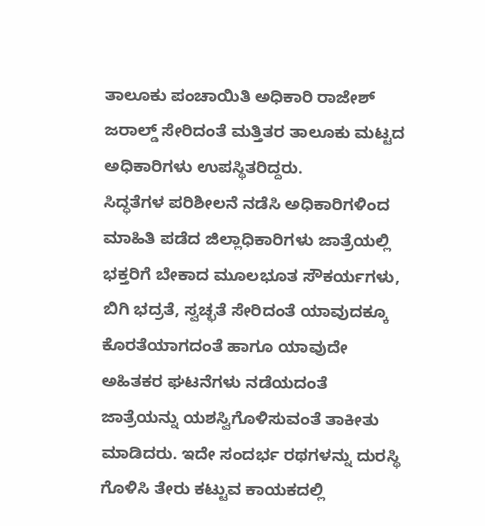ತಾಲೂಕು ಪಂಚಾಯಿತಿ ಅಧಿಕಾರಿ ರಾಜೇಶ್ ಜರಾಲ್ಡ್ ಸೇರಿದಂತೆ ಮತ್ತಿತರ ತಾಲೂಕು ಮಟ್ಟದ ಅಧಿಕಾರಿಗಳು ಉಪಸ್ಥಿತರಿದ್ದರು.
ಸಿದ್ಧತೆಗಳ ಪರಿಶೀಲನೆ ನಡೆಸಿ ಅಧಿಕಾರಿಗಳಿಂದ ಮಾಹಿತಿ ಪಡೆದ ಜಿಲ್ಲಾಧಿಕಾರಿಗಳು ಜಾತ್ರೆಯಲ್ಲಿ ಭಕ್ತರಿಗೆ ಬೇಕಾದ ಮೂಲಭೂತ ಸೌಕರ್ಯಗಳು, ಬಿಗಿ ಭದ್ರತೆ, ಸ್ವಚ್ಛತೆ ಸೇರಿದಂತೆ ಯಾವುದಕ್ಕೂ ಕೊರತೆಯಾಗದಂತೆ ಹಾಗೂ ಯಾವುದೇ ಅಹಿತಕರ ಘಟನೆಗಳು ನಡೆಯದಂತೆ ಜಾತ್ರೆಯನ್ನು ಯಶಸ್ವಿಗೊಳಿಸುವಂತೆ ತಾಕೀತು ಮಾಡಿದರು. ಇದೇ ಸಂದರ್ಭ ರಥಗಳನ್ನು ದುರಸ್ಥಿ ಗೊಳಿಸಿ ತೇರು ಕಟ್ಟುವ ಕಾಯಕದಲ್ಲಿ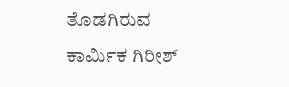ತೊಡಗಿರುವ ಕಾರ್ಮಿಕ ಗಿರೀಶ್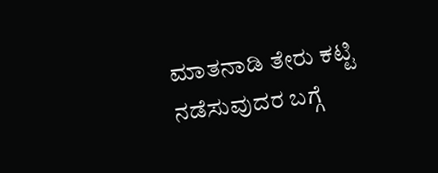ಮಾತನಾಡಿ ತೇರು ಕಟ್ಟಿ ನಡೆಸುವುದರ ಬಗ್ಗೆ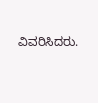ವಿವರಿಸಿದರು.